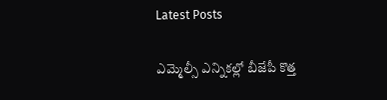Latest Posts

ఎమ్మెల్సీ ఎన్నికల్లో బీజేపీ కొత్త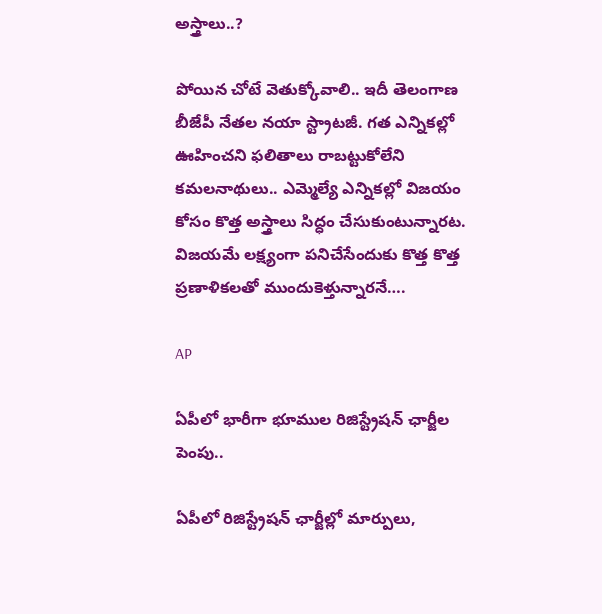అస్త్రాలు..?

పోయిన చోటే వెతుక్కోవాలి.. ఇదీ తెలంగాణ బీజేపీ నేతల నయా స్ట్రాటజీ. గత ఎన్నికల్లో ఊహించని ఫలితాలు రాబట్టుకోలేని కమలనాథులు.. ఎమ్మెల్యే ఎన్నికల్లో విజయం కోసం కొత్త అస్త్రాలు సిద్ధం చేసుకుంటున్నారట. విజయమే లక్ష్యంగా పనిచేసేందుకు కొత్త కొత్త ప్రణాళికలతో ముందుకెళ్తున్నారనే….

AP

ఏపీలో భారీగా భూముల రిజిస్ట్రేషన్ ఛార్జీల పెంపు..

ఏపీలో రిజిస్ట్రేషన్ ఛార్జీల్లో మార్పులు,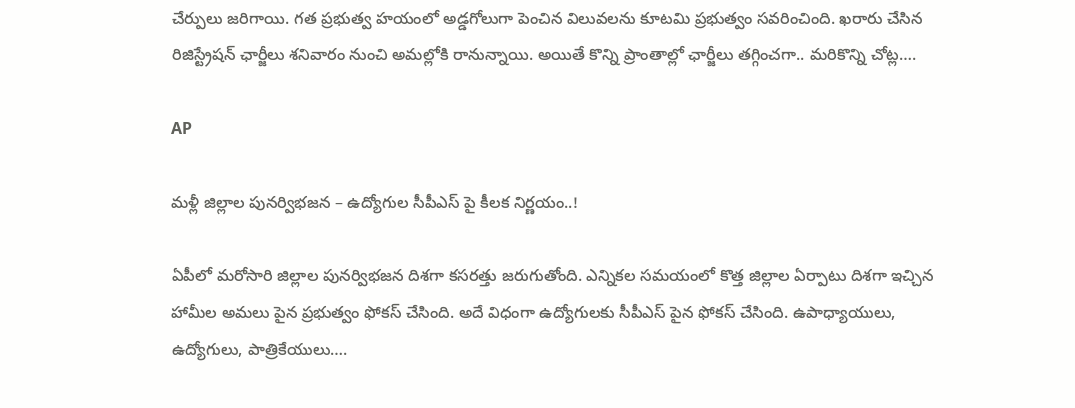చేర్పులు జరిగాయి. గత ప్రభుత్వ హయంలో అడ్డగోలుగా పెంచిన విలువలను కూటమి ప్రభుత్వం సవరించింది. ఖరారు చేసిన రిజిస్ట్రేషన్ ఛార్జీలు శనివారం నుంచి అమల్లోకి రానున్నాయి. అయితే కొన్ని ప్రాంతాల్లో ఛార్జీలు తగ్గించగా.. మరికొన్ని చోట్ల….

AP

మళ్లీ జిల్లాల పునర్విభజన – ఉద్యోగుల సీపీఎస్ పై కీలక నిర్ణయం..!

ఏపీలో మరోసారి జిల్లాల పునర్విభజన దిశగా కసరత్తు జరుగుతోంది. ఎన్నికల సమయంలో కొత్త జిల్లాల ఏర్పాటు దిశగా ఇచ్చిన హామీల అమలు పైన ప్రభుత్వం ఫోకస్ చేసింది. అదే విధంగా ఉద్యోగులకు సీపీఎస్ పైన ఫోకస్ చేసింది. ఉపాధ్యాయులు, ఉద్యోగులు, పాత్రికేయులు….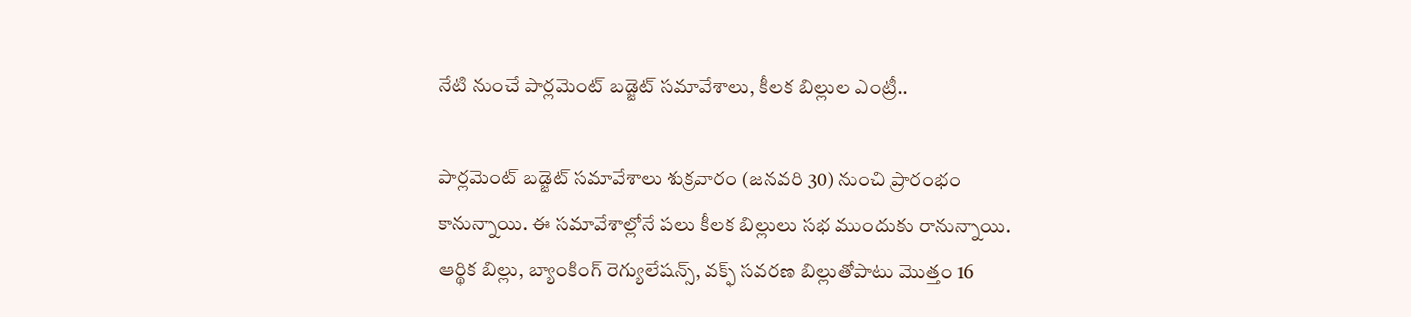నేటి నుంచే పార్లమెంట్ బడ్జెట్ సమావేశాలు, కీలక బిల్లుల ఎంట్రీ..

పార్లమెంట్ బడ్జెట్ సమావేశాలు శుక్రవారం (జనవరి 30) నుంచి ప్రారంభం కానున్నాయి. ఈ సమావేశాల్లోనే పలు కీలక బిల్లులు సభ ముందుకు రానున్నాయి. ఆర్థిక బిల్లు, బ్యాంకింగ్ రెగ్యులేషన్స్, వక్ఫ్ సవరణ బిల్లుతోపాటు మొత్తం 16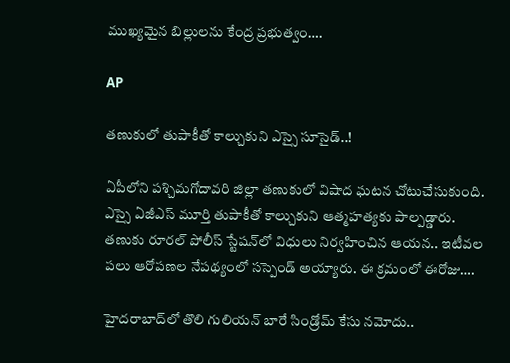ముఖ్యమైన బిల్లులను కేంద్ర ప్రభుత్వం….

AP

త‌ణుకులో తుపాకీతో కాల్చుకుని ఎస్సై సూసైడ్‌..!

ఏపీలోని ప‌శ్చిమ‌గోదావ‌రి జిల్లా త‌ణుకులో విషాద ఘ‌ట‌న చోటుచేసుకుంది. ఎస్సై ఏజీఎస్ మూర్తి తుపాకీతో కాల్చుకుని ఆత్మ‌హ‌త్య‌కు పాల్ప‌డ్డారు. తణుకు రూర‌ల్ పోలీస్ స్టేష‌న్‌లో విధులు నిర్వ‌హించిన ఆయ‌న‌.. ఇటీవ‌ల ప‌లు ఆరోప‌ణ‌ల నేప‌థ్యంలో స‌స్పెండ్ అయ్యారు. ఈ క్ర‌మంలో ఈరోజు….

హైదరాబాద్‌లో తొలి గులియన్ బారే సిండ్రోమ్ కేసు నమోదు..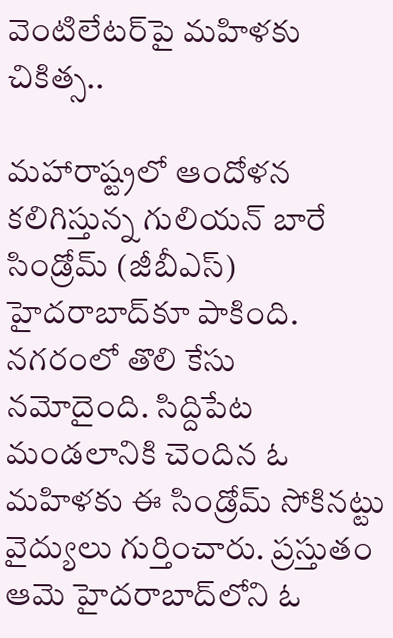వెంటిలేటర్‌పై మహిళకు చికిత్స..

మహారాష్ట్రలో ఆందోళన కలిగిస్తున్న గులియన్ బారే సిండ్రోమ్ (జీబీఎస్) హైదరాబాద్‌కూ పాకింది. నగరంలో తొలి కేసు నమోదైంది. సిద్దిపేట మండలానికి చెందిన ఓ మహిళకు ఈ సిండ్రోమ్ సోకినట్టు వైద్యులు గుర్తించారు. ప్రస్తుతం ఆమె హైదరాబాద్‌లోని ఓ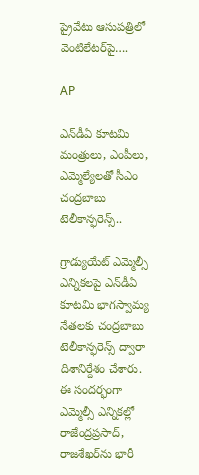ప్రైవేటు ఆసుపత్రిలో వెంటిలేటర్‌పై….

AP

ఎన్‌డీఏ కూట‌మి మంత్రులు, ఎంపీలు, ఎమ్మెల్యేల‌తో సీఎం చంద్ర‌బాబు టెలీకాన్ఫ‌రెన్స్‌..

గ్రాడ్యుయేట్ ఎమ్మెల్సీ ఎన్నిక‌లపై ఎన్‌డీఏ కూట‌మి భాగ‌స్వామ్య నేత‌ల‌కు చంద్ర‌బాబు టెలీకాన్ఫ‌రెన్స్ ద్వారా దిశానిర్దేశం చేశారు. ఈ సంద‌ర్భంగా ఎమ్మెల్సీ ఎన్నిక‌ల్లో రాజేంద్ర‌ప్ర‌సాద్‌, రాజ‌శేఖ‌ర్‌ను భారీ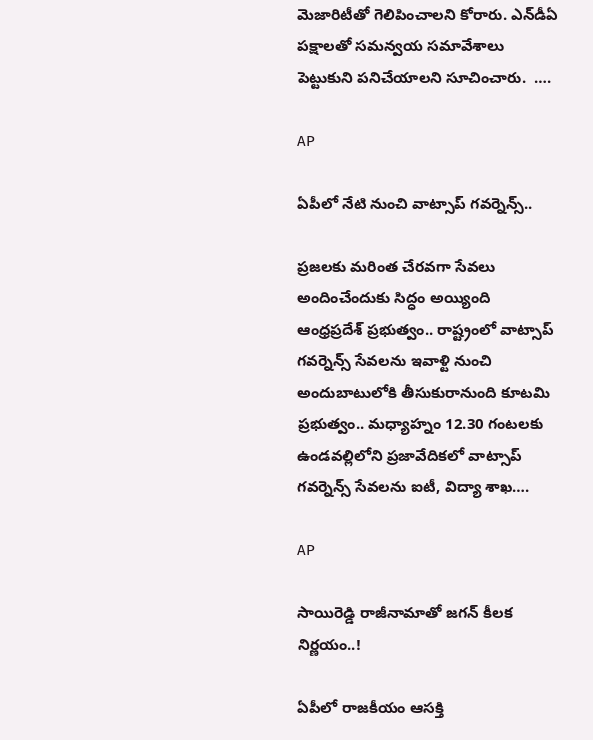మెజారిటీతో గెలిపించాల‌ని కోరారు. ఎన్‌డీఏ ప‌క్షాల‌తో స‌మ‌న్వ‌య స‌మావేశాలు పెట్టుకుని ప‌నిచేయాల‌ని సూచించారు.  ….

AP

ఏపీలో నేటి నుంచి వాట్సాప్ గవర్నెన్స్..

ప్రజలకు మరింత చేరవగా సేవలు అందించేందుకు సిద్ధం అయ్యింది ఆంధ్రప్రదేశ్ ప్రభుత్వం.. రాష్ట్రంలో వాట్సాప్ గవర్నెన్స్ సేవలను ఇవాళ్టి నుంచి అందుబాటులోకి తీసుకురానుంది కూటమి ప్రభుత్వం.. మధ్యాహ్నం 12.30 గంటలకు ఉండవల్లిలోని ప్రజావేదికలో వాట్సాప్ గవర్నెన్స్ సేవలను ఐటీ, విద్యా శాఖ….

AP

సాయిరెడ్డి రాజీనామాతో జగన్ కీలక నిర్ణయం..!

ఏపీలో రాజకీయం ఆసక్తి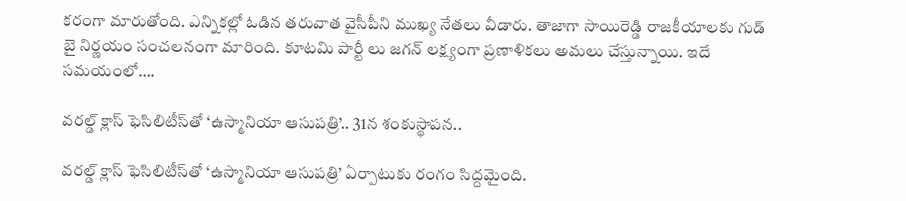కరంగా మారుతోంది. ఎన్నికల్లో ఓడిన తరువాత వైసీపీని ముఖ్య నేతలు వీడారు. తాజాగా సాయిరెడ్డి రాజకీయాలకు గుడ్ బై నిర్ణయం సంచలనంగా మారింది. కూటమి పార్టీ లు జగన్ లక్ష్యంగా ప్రణాళికలు అమలు చేస్తున్నాయి. ఇదే సమయంలో….

వరల్డ్ క్లాస్ ఫెసిలిటీస్‌తో ‘ఉస్మానియా ఆసుపత్రి’.. 31న శంకుస్థాపన..

వరల్డ్ క్లాస్ ఫెసిలిటీస్‌తో ‘ఉస్మానియా ఆసుపత్రి’ ఏర్పాటుకు రంగం సిద్దమైంది.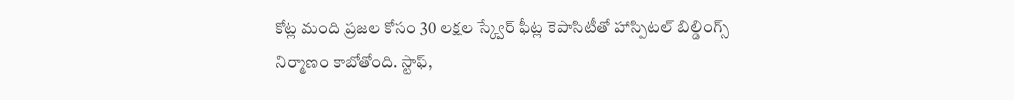కోట్ల మంది ప్రజల కోసం 30 లక్షల స్క్వేర్ ఫీట్ల కెపాసిటీతో హాస్పిటల్‌ బిల్డింగ్స్‌ నిర్మాణం కాబోతోంది. స్టాఫ్‌,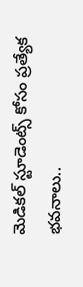మెడికల్ స్టూడెంట్స్ కోసం ప్రత్యేక భవనాలు..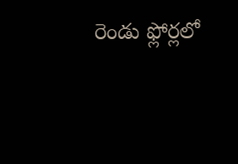రెండు ఫ్లోర్లలో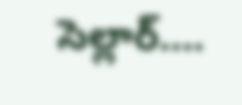సెల్లార్….